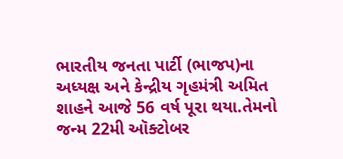ભારતીય જનતા પાર્ટી (ભાજપ)ના અધ્યક્ષ અને કેન્દ્રીય ગૃહમંત્રી અમિત શાહને આજે 56 વર્ષ પૂરા થયા.તેમનો જન્મ 22મી ઑક્ટોબર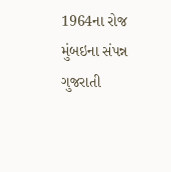1964ના રોજ મુંબઇના સંપન્ન ગુજરાતી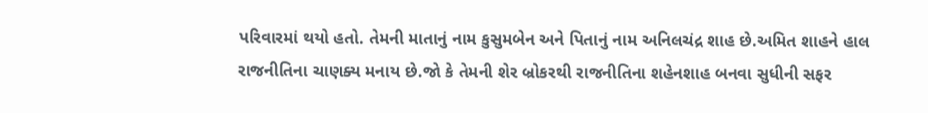પરિવારમાં થયો હતો. તેમની માતાનું નામ કુસુમબેન અને પિતાનું નામ અનિલચંદ્ર શાહ છે.અમિત શાહને હાલ રાજનીતિના ચાણક્ય મનાય છે.જો કે તેમની શેર બ્રોકરથી રાજનીતિના શહેનશાહ બનવા સુધીની સફર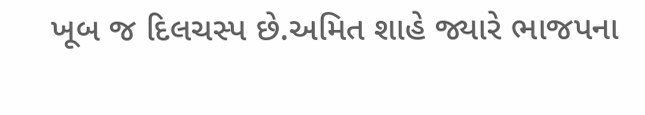ખૂબ જ દિલચસ્પ છે.અમિત શાહે જ્યારે ભાજપના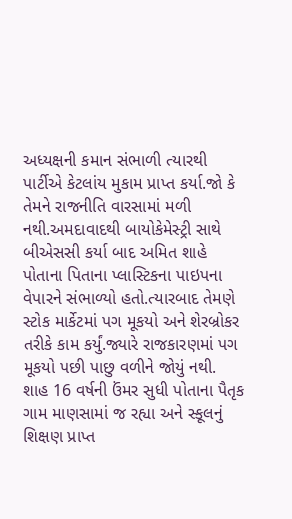અધ્યક્ષની કમાન સંભાળી ત્યારથી પાર્ટીએ કેટલાંય મુકામ પ્રાપ્ત કર્યા.જો કે તેમને રાજનીતિ વારસામાં મળી નથી.અમદાવાદથી બાયોકેમેસ્ટ્રી સાથે બીએસસી કર્યા બાદ અમિત શાહે પોતાના પિતાના પ્લાસ્ટિકના પાઇપના વેપારને સંભાળ્યો હતો.ત્યારબાદ તેમણે સ્ટોક માર્કેટમાં પગ મૂકયો અને શેરબ્રોકર તરીકે કામ કર્યું.જ્યારે રાજકારણમાં પગ મૂકયો પછી પાછુ વળીને જોયું નથી.
શાહ 16 વર્ષની ઉંમર સુધી પોતાના પૈતૃક ગામ માણસામાં જ રહ્યા અને સ્કૂલનું શિક્ષણ પ્રાપ્ત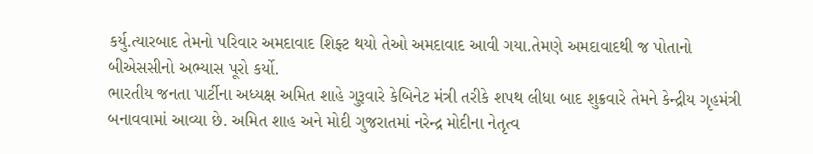કર્યુ.ત્યારબાદ તેમનો પરિવાર અમદાવાદ શિફ્ટ થયો તેઓ અમદાવાદ આવી ગયા.તેમણે અમદાવાદથી જ પોતાનો બીએસસીનો અભ્યાસ પૂરો કર્યો.
ભારતીય જનતા પાર્ટીના અધ્યક્ષ અમિત શાહે ગુરૂવારે કેબિનેટ મંત્રી તરીકે શપથ લીધા બાદ શુક્રવારે તેમને કેન્દ્રીય ગૃહમંત્રી બનાવવામાં આવ્યા છે. અમિત શાહ અને મોદી ગુજરાતમાં નરેન્દ્ર મોદીના નેતૃત્વ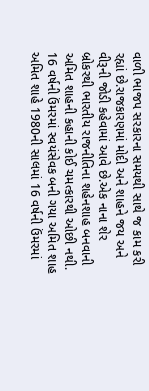વાળી ભાજપ સરકારના સમયથી સાથે જ કામ કરી રહ્યાં છે.રાજકારણમાં મોદી અને શાહને જય અને વીરૂની જોડી કહેવામાં આવે છે.એક નાના શેર બ્રોકરથી ભારતીય રાજનીતિના શહેનશાહ બનવાની અમિત શાહની કહાની કોઈ ચમત્કારથી ઓછી નથી.
16 વર્ષની ઉંમરમાં સ્વયંસેવક બની ગયા અમિત શાહ
અમિત શાહે 1980ની સાલમાં 16 વર્ષની ઉંમરમાં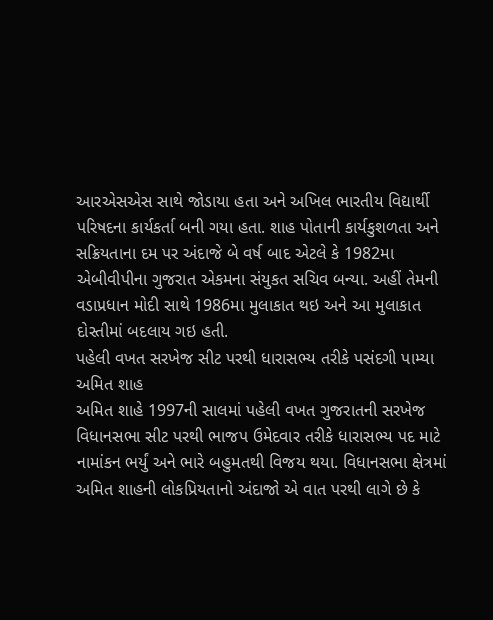આરએસએસ સાથે જોડાયા હતા અને અખિલ ભારતીય વિદ્યાર્થી પરિષદના કાર્યકર્તા બની ગયા હતા. શાહ પોતાની કાર્યકુશળતા અને સક્રિયતાના દમ પર અંદાજે બે વર્ષ બાદ એટલે કે 1982મા એબીવીપીના ગુજરાત એકમના સંયુકત સચિવ બન્યા. અહીં તેમની વડાપ્રધાન મોદી સાથે 1986મા મુલાકાત થઇ અને આ મુલાકાત દોસ્તીમાં બદલાય ગઇ હતી.
પહેલી વખત સરખેજ સીટ પરથી ધારાસભ્ય તરીકે પસંદગી પામ્યા અમિત શાહ
અમિત શાહે 1997ની સાલમાં પહેલી વખત ગુજરાતની સરખેજ વિધાનસભા સીટ પરથી ભાજપ ઉમેદવાર તરીકે ધારાસભ્ય પદ માટે નામાંકન ભર્યું અને ભારે બહુમતથી વિજય થયા. વિધાનસભા ક્ષેત્રમાં અમિત શાહની લોકપ્રિયતાનો અંદાજો એ વાત પરથી લાગે છે કે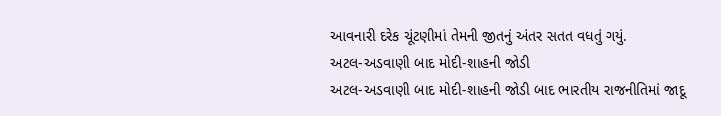આવનારી દરેક ચૂંટણીમાં તેમની જીતનું અંતર સતત વધતું ગયું.
અટલ-અડવાણી બાદ મોદી-શાહની જોડી
અટલ-અડવાણી બાદ મોદી-શાહની જોડી બાદ ભારતીય રાજનીતિમાં જાદૂ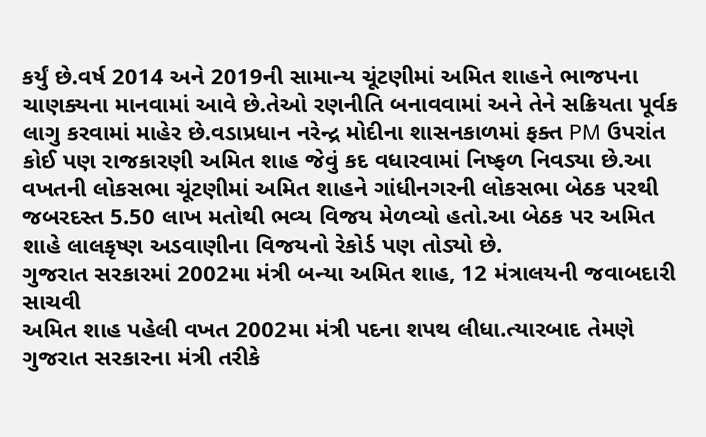કર્યું છે.વર્ષ 2014 અને 2019ની સામાન્ય ચૂંટણીમાં અમિત શાહને ભાજપના ચાણક્યના માનવામાં આવે છે.તેઓ રણનીતિ બનાવવામાં અને તેને સક્રિયતા પૂર્વક લાગુ કરવામાં માહેર છે.વડાપ્રધાન નરેન્દ્ર મોદીના શાસનકાળમાં ફક્ત PM ઉપરાંત કોઈ પણ રાજકારણી અમિત શાહ જેવું કદ વધારવામાં નિષ્ફળ નિવડ્યા છે.આ વખતની લોકસભા ચૂંટણીમાં અમિત શાહને ગાંધીનગરની લોકસભા બેઠક પરથી જબરદસ્ત 5.50 લાખ મતોથી ભવ્ય વિજય મેળવ્યો હતો.આ બેઠક પર અમિત શાહે લાલકૃષ્ણ અડવાણીના વિજયનો રેકોર્ડ પણ તોડ્યો છે.
ગુજરાત સરકારમાં 2002મા મંત્રી બન્યા અમિત શાહ, 12 મંત્રાલયની જવાબદારી સાચવી
અમિત શાહ પહેલી વખત 2002મા મંત્રી પદના શપથ લીધા.ત્યારબાદ તેમણે ગુજરાત સરકારના મંત્રી તરીકે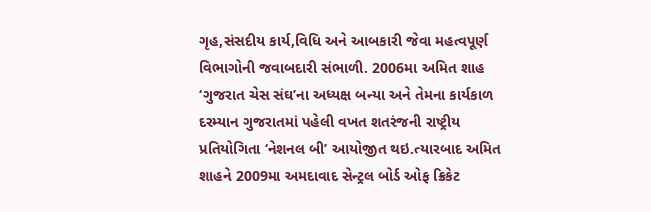ગૃહ,સંસદીય કાર્ય,વિધિ અને આબકારી જેવા મહત્વપૂર્ણ વિભાગોની જવાબદારી સંભાળી. 2006મા અમિત શાહ ‘ગુજરાત ચેસ સંઘ’ના અધ્યક્ષ બન્યા અને તેમના કાર્યકાળ દરમ્યાન ગુજરાતમાં પહેલી વખત શતરંજની રાષ્ટ્રીય પ્રતિયોગિતા ‘નેશનલ બી’ આયોજીત થઇ.ત્યારબાદ અમિત શાહને 2009મા અમદાવાદ સેન્ટ્રલ બોર્ડ ઓફ ક્રિકેટ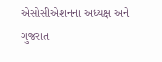એસોસીએશનના અધ્યક્ષ અને ગુજરાત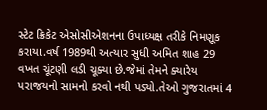સ્ટેટ ક્રિકેટ એસોસીએશનના ઉપાધ્યક્ષ તરીકે નિમણૂક કરાયા.વર્ષ 1989થી અત્યાર સુધી અમિત શાહ 29 વખત ચૂંટણી લડી ચૂક્યા છે.જેમાં તેમને ક્યારેય પરાજયનો સામનો કરવો નથી પડ્યો.તેઓ ગુજરાતમાં 4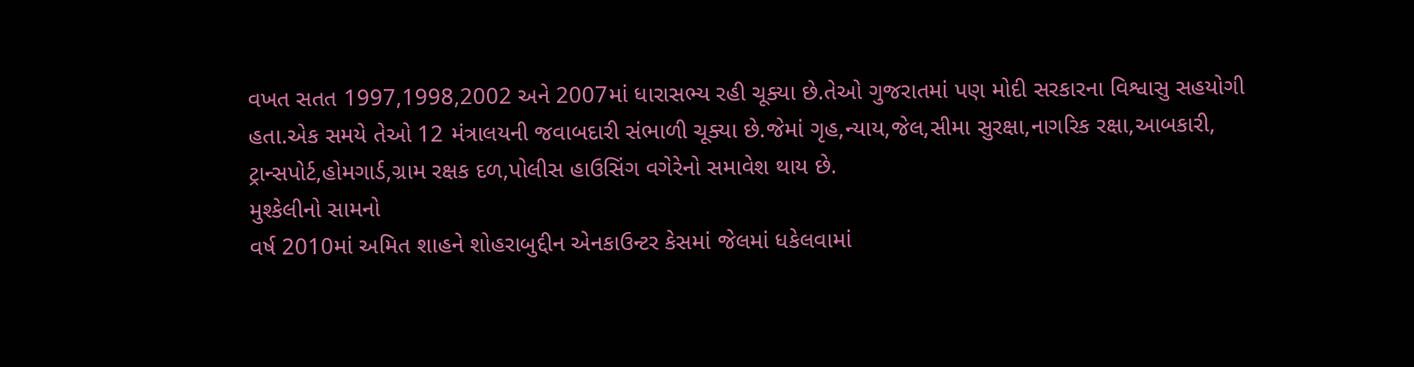વખત સતત 1997,1998,2002 અને 2007માં ધારાસભ્ય રહી ચૂક્યા છે.તેઓ ગુજરાતમાં પણ મોદી સરકારના વિશ્વાસુ સહયોગી હતા.એક સમયે તેઓ 12 મંત્રાલયની જવાબદારી સંભાળી ચૂક્યા છે.જેમાં ગૃહ,ન્યાય,જેલ,સીમા સુરક્ષા,નાગરિક રક્ષા,આબકારી, ટ્રાન્સપોર્ટ,હોમગાર્ડ,ગ્રામ રક્ષક દળ,પોલીસ હાઉસિંગ વગેરેનો સમાવેશ થાય છે.
મુશ્કેલીનો સામનો
વર્ષ 2010માં અમિત શાહને શોહરાબુદ્દીન એનકાઉન્ટર કેસમાં જેલમાં ધકેલવામાં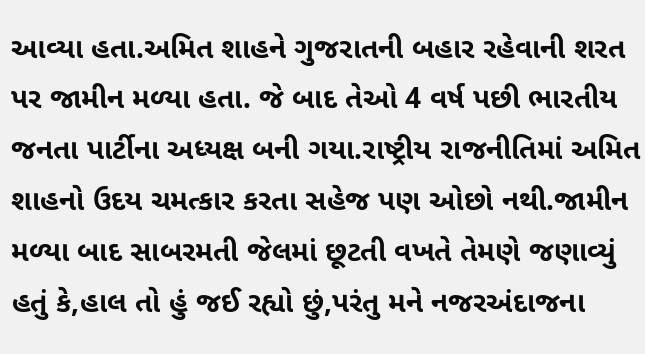આવ્યા હતા.અમિત શાહને ગુજરાતની બહાર રહેવાની શરત પર જામીન મળ્યા હતા. જે બાદ તેઓ 4 વર્ષ પછી ભારતીય જનતા પાર્ટીના અધ્યક્ષ બની ગયા.રાષ્ટ્રીય રાજનીતિમાં અમિત શાહનો ઉદય ચમત્કાર કરતા સહેજ પણ ઓછો નથી.જામીન મળ્યા બાદ સાબરમતી જેલમાં છૂટતી વખતે તેમણે જણાવ્યું હતું કે,હાલ તો હું જઈ રહ્યો છું,પરંતુ મને નજરઅંદાજના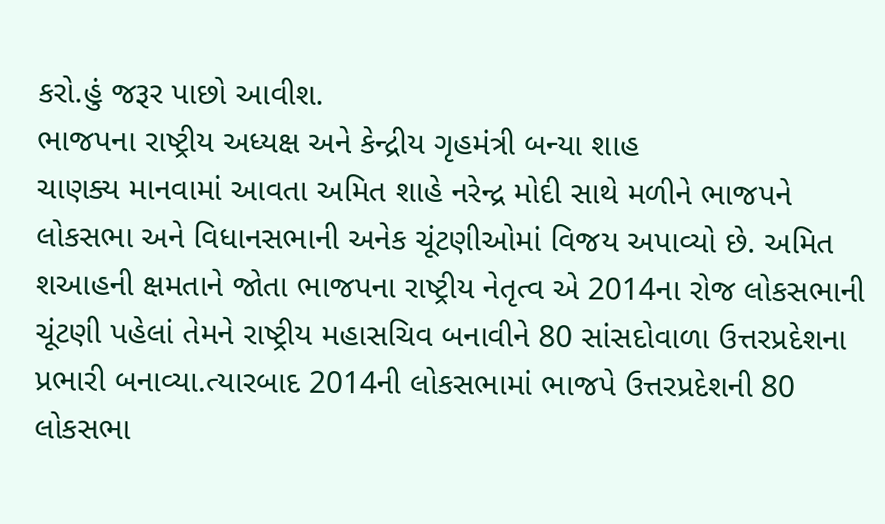કરો.હું જરૂર પાછો આવીશ.
ભાજપના રાષ્ટ્રીય અધ્યક્ષ અને કેન્દ્રીય ગૃહમંત્રી બન્યા શાહ
ચાણક્ય માનવામાં આવતા અમિત શાહે નરેન્દ્ર મોદી સાથે મળીને ભાજપને લોકસભા અને વિધાનસભાની અનેક ચૂંટણીઓમાં વિજય અપાવ્યો છે. અમિત શઆહની ક્ષમતાને જોતા ભાજપના રાષ્ટ્રીય નેતૃત્વ એ 2014ના રોજ લોકસભાની ચૂંટણી પહેલાં તેમને રાષ્ટ્રીય મહાસચિવ બનાવીને 80 સાંસદોવાળા ઉત્તરપ્રદેશના પ્રભારી બનાવ્યા.ત્યારબાદ 2014ની લોકસભામાં ભાજપે ઉત્તરપ્રદેશની 80 લોકસભા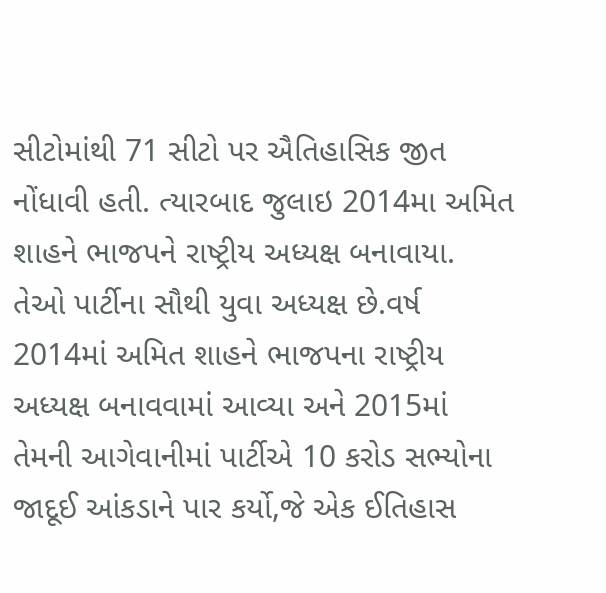સીટોમાંથી 71 સીટો પર ઐતિહાસિક જીત નોંધાવી હતી. ત્યારબાદ જુલાઇ 2014મા અમિત શાહને ભાજપને રાષ્ટ્રીય અધ્યક્ષ બનાવાયા. તેઓ પાર્ટીના સૌથી યુવા અધ્યક્ષ છે.વર્ષ 2014માં અમિત શાહને ભાજપના રાષ્ટ્રીય અધ્યક્ષ બનાવવામાં આવ્યા અને 2015માં તેમની આગેવાનીમાં પાર્ટીએ 10 કરોડ સભ્યોના જાદૂઈ આંકડાને પાર કર્યો,જે એક ઈતિહાસ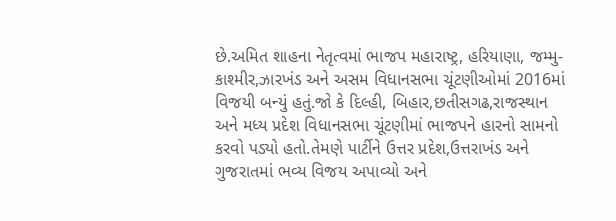છે.અમિત શાહના નેતૃત્વમાં ભાજપ મહારાષ્ટ્ર, હરિયાણા, જમ્મુ-કાશ્મીર,ઝારખંડ અને અસમ વિધાનસભા ચૂંટણીઓમાં 2016માં વિજયી બન્યું હતું.જો કે દિલ્હી, બિહાર,છતીસગઢ,રાજસ્થાન અને મધ્ય પ્રદેશ વિધાનસભા ચૂંટણીમાં ભાજપને હારનો સામનો કરવો પડ્યો હતો.તેમણે પાર્ટીને ઉત્તર પ્રદેશ,ઉત્તરાખંડ અને ગુજરાતમાં ભવ્ય વિજય અપાવ્યો અને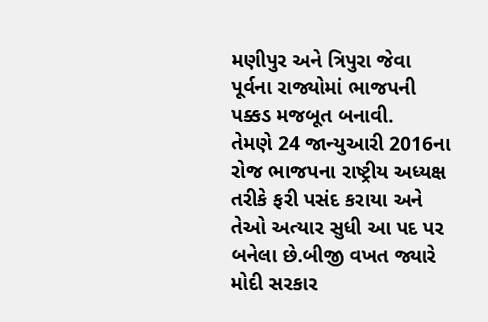મણીપુર અને ત્રિપુરા જેવા પૂર્વના રાજ્યોમાં ભાજપની પક્કડ મજબૂત બનાવી.
તેમણે 24 જાન્યુઆરી 2016ના રોજ ભાજપના રાષ્ટ્રીય અધ્યક્ષ તરીકે ફરી પસંદ કરાયા અને તેઓ અત્યાર સુધી આ પદ પર બનેલા છે.બીજી વખત જ્યારે મોદી સરકાર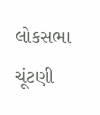લોકસભા ચૂંટણી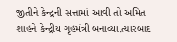જીતીને કેન્દ્રની સત્તામાં આવી તો અમિત શાહને કેન્દ્રીય ગૃહમંત્રી બનાવ્યા.ત્યારબાદ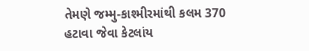તેમણે જમ્મુ-કાશ્મીરમાંથી કલમ 370 હટાવા જેવા કેટલાંય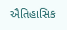ઐતિહાસિક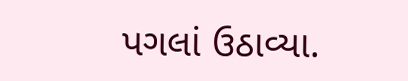પગલાં ઉઠાવ્યા.